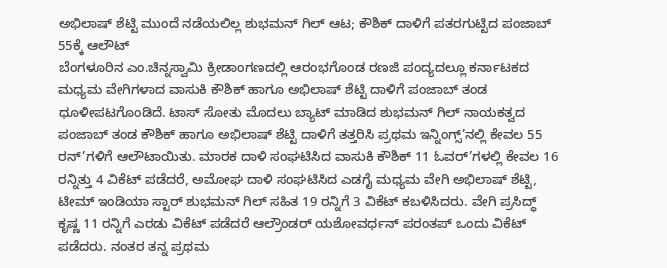ಅಭಿಲಾಷ್ ಶೆಟ್ಟಿ ಮುಂದೆ ನಡೆಯಲಿಲ್ಲ ಶುಭಮನ್ ಗಿಲ್ ಆಟ; ಕೌಶಿಕ್ ದಾಳಿಗೆ ಪತರಗುಟ್ಟಿದ ಪಂಜಾಬ್ 55ಕ್ಕೆ ಆಲೌಟ್
ಬೆಂಗಳೂರಿನ ಎಂ.ಚಿನ್ನಸ್ವಾಮಿ ಕ್ರೀಡಾಂಗಣದಲ್ಲಿ ಆರಂಭಗೊಂಡ ರಣಜಿ ಪಂದ್ಯದಲ್ಲೂ ಕರ್ನಾಟಕದ ಮಧ್ಯಮ ವೇಗಿಗಳಾದ ವಾಸುಕಿ ಕೌಶಿಕ್ ಹಾಗೂ ಅಭಿಲಾಷ್ ಶೆಟ್ಟಿ ದಾಳಿಗೆ ಪಂಜಾಬ್ ತಂಡ ಧೂಳೀಪಟಗೊಂಡಿದೆ. ಟಾಸ್ ಸೋತು ಮೊದಲು ಬ್ಯಾಟ್ ಮಾಡಿದ ಶುಭಮನ್ ಗಿಲ್ ನಾಯಕತ್ವದ ಪಂಜಾಬ್ ತಂಡ ಕೌಶಿಕ್ ಹಾಗೂ ಅಭಿಲಾಷ್ ಶೆಟ್ಟಿ ದಾಳಿಗೆ ತತ್ತರಿಸಿ ಪ್ರಥಮ ಇನ್ನಿಂಗ್ಸ್’ನಲ್ಲಿ ಕೇವಲ 55 ರನ್’ಗಳಿಗೆ ಆಲೌಟಾಯಿತು. ಮಾರಕ ದಾಳಿ ಸಂಘಟಿಸಿದ ವಾಸುಕಿ ಕೌಶಿಕ್ 11 ಓವರ್’ಗಳಲ್ಲಿ ಕೇವಲ 16 ರನ್ನಿತ್ತು 4 ವಿಕೆಟ್ ಪಡೆದರೆ, ಅಮೋಘ ದಾಳಿ ಸಂಘಟಿಸಿದ ಎಡಗೈ ಮಧ್ಯಮ ವೇಗಿ ಅಭಿಲಾಷ್ ಶೆಟ್ಟಿ, ಟೀಮ್ ಇಂಡಿಯಾ ಸ್ಟಾರ್ ಶುಭಮನ್ ಗಿಲ್ ಸಹಿತ 19 ರನ್ನಿಗೆ 3 ವಿಕೆಟ್ ಕಬಳಿಸಿದರು. ವೇಗಿ ಪ್ರಸಿದ್ಧ್ ಕೃಷ್ಣ 11 ರನ್ನಿಗೆ ಎರಡು ವಿಕೆಟ್ ಪಡೆದರೆ ಆಲ್ರೌಂಡರ್ ಯಶೋವರ್ಧನ್ ಪರಂತಪ್ ಒಂದು ವಿಕೆಟ್ ಪಡೆದರು. ನಂತರ ತನ್ನ ಪ್ರಥಮ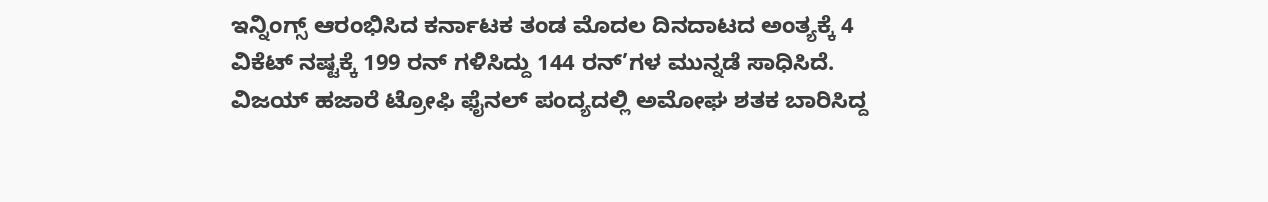ಇನ್ನಿಂಗ್ಸ್ ಆರಂಭಿಸಿದ ಕರ್ನಾಟಕ ತಂಡ ಮೊದಲ ದಿನದಾಟದ ಅಂತ್ಯಕ್ಕೆ 4 ವಿಕೆಟ್ ನಷ್ಟಕ್ಕೆ 199 ರನ್ ಗಳಿಸಿದ್ದು 144 ರನ್’ಗಳ ಮುನ್ನಡೆ ಸಾಧಿಸಿದೆ. ವಿಜಯ್ ಹಜಾರೆ ಟ್ರೋಫಿ ಫೈನಲ್ ಪಂದ್ಯದಲ್ಲಿ ಅಮೋಘ ಶತಕ ಬಾರಿಸಿದ್ದ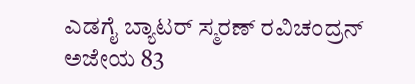ಎಡಗೈ ಬ್ಯಾಟರ್ ಸ್ಮರಣ್ ರವಿಚಂದ್ರನ್ ಅಜೇಯ 83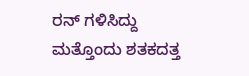ರನ್ ಗಳಿಸಿದ್ದು ಮತ್ತೊಂದು ಶತಕದತ್ತ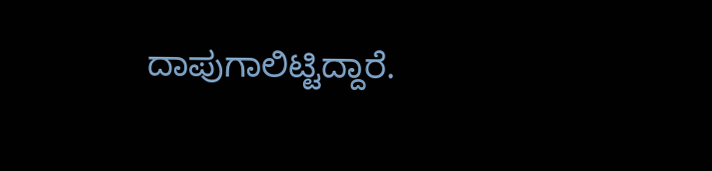ದಾಪುಗಾಲಿಟ್ಟಿದ್ದಾರೆ.